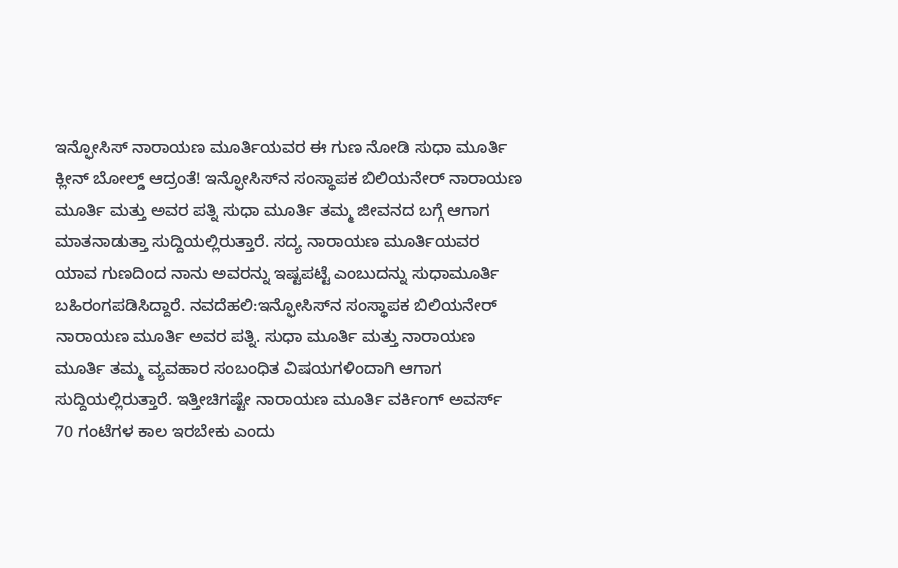ಇನ್ಫೋಸಿಸ್‌ ನಾರಾಯಣ ಮೂರ್ತಿಯವರ ಈ ಗುಣ ನೋಡಿ ಸುಧಾ ಮೂರ್ತಿ ಕ್ಲೀನ್ ಬೋಲ್ಡ್ ಆದ್ರಂತೆ! ಇನ್ಫೋಸಿಸ್‌ನ ಸಂಸ್ಥಾಪಕ ಬಿಲಿಯನೇರ್ ನಾರಾಯಣ ಮೂರ್ತಿ ಮತ್ತು ಅವರ ಪತ್ನಿ ಸುಧಾ ಮೂರ್ತಿ ತಮ್ಮ ಜೀವನದ ಬಗ್ಗೆ ಆಗಾಗ ಮಾತನಾಡುತ್ತಾ ಸುದ್ದಿಯಲ್ಲಿರುತ್ತಾರೆ. ಸದ್ಯ ನಾರಾಯಣ ಮೂರ್ತಿಯವರ ಯಾವ ಗುಣದಿಂದ ನಾನು ಅವರನ್ನು ಇಷ್ಟಪಟ್ಟೆ ಎಂಬುದನ್ನು ಸುಧಾಮೂರ್ತಿ ಬಹಿರಂಗಪಡಿಸಿದ್ದಾರೆ. ನವದೆಹಲಿ:ಇನ್ಫೋಸಿಸ್‌ನ ಸಂಸ್ಥಾಪಕ ಬಿಲಿಯನೇರ್ ನಾರಾಯಣ ಮೂರ್ತಿ ಅವರ ಪತ್ನಿ. ಸುಧಾ ಮೂರ್ತಿ ಮತ್ತು ನಾರಾಯಣ ಮೂರ್ತಿ ತಮ್ಮ ವ್ಯವಹಾರ ಸಂಬಂಧಿತ ವಿಷಯಗಳಿಂದಾಗಿ ಆಗಾಗ ಸುದ್ದಿಯಲ್ಲಿರುತ್ತಾರೆ. ಇತ್ತೀಚಿಗಷ್ಟೇ ನಾರಾಯಣ ಮೂರ್ತಿ ವರ್ಕಿಂಗ್ ಅವರ್ಸ್ 70 ಗಂಟೆಗಳ ಕಾಲ ಇರಬೇಕು ಎಂದು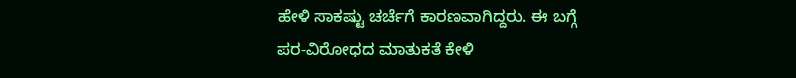ಹೇಳಿ ಸಾಕಷ್ಟು ಚರ್ಚೆಗೆ ಕಾರಣವಾಗಿದ್ದರು. ಈ ಬಗ್ಗೆ ಪರ-ವಿರೋಧದ ಮಾತುಕತೆ ಕೇಳಿ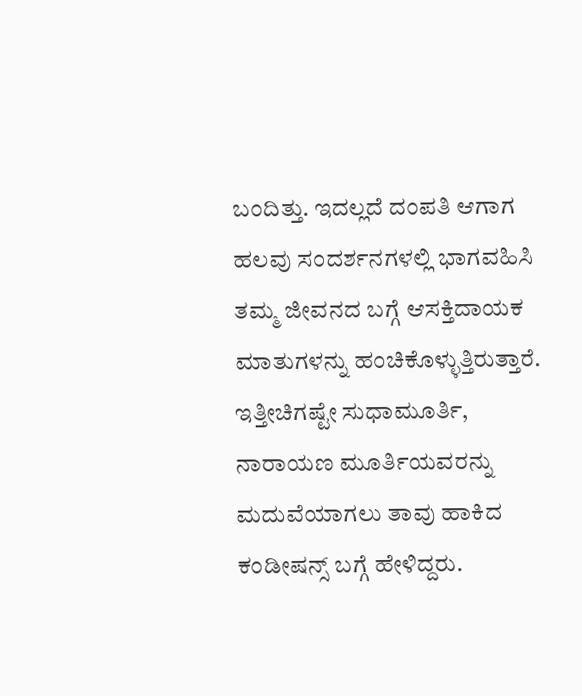ಬಂದಿತ್ತು. ಇದಲ್ಲದೆ ದಂಪತಿ ಆಗಾಗ ಹಲವು ಸಂದರ್ಶನಗಳಲ್ಲಿ ಭಾಗವಹಿಸಿ ತಮ್ಮ ಜೀವನದ ಬಗ್ಗೆ ಆಸಕ್ತಿದಾಯಕ ಮಾತುಗಳನ್ನು ಹಂಚಿಕೊಳ್ಳುತ್ತಿರುತ್ತಾರೆ. ಇತ್ತೀಚಿಗಷ್ಟೇ ಸುಧಾಮೂರ್ತಿ, ನಾರಾಯಣ ಮೂರ್ತಿಯವರನ್ನು ಮದುವೆಯಾಗಲು ತಾವು ಹಾಕಿದ ಕಂಡೀಷನ್ಸ್ ಬಗ್ಗೆ ಹೇಳಿದ್ದರು.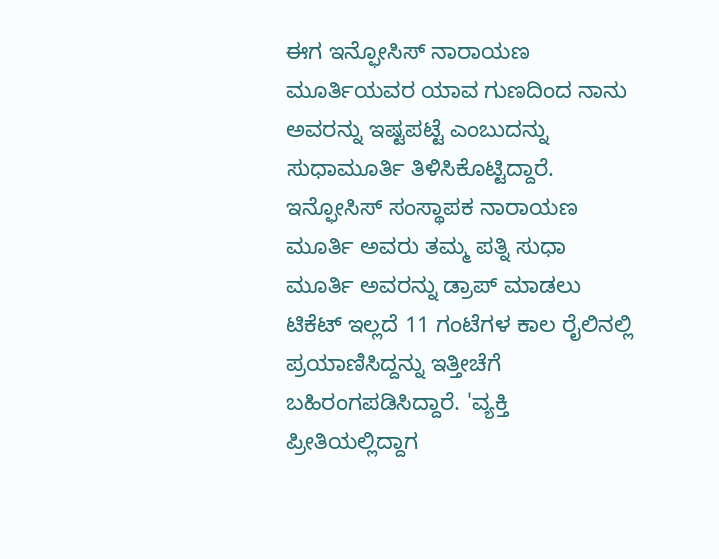ಈಗ ಇನ್ಫೋಸಿಸ್‌ ನಾರಾಯಣ ಮೂರ್ತಿಯವರ ಯಾವ ಗುಣದಿಂದ ನಾನು ಅವರನ್ನು ಇಷ್ಟಪಟ್ಟೆ ಎಂಬುದನ್ನು ಸುಧಾಮೂರ್ತಿ ತಿಳಿಸಿಕೊಟ್ಟಿದ್ದಾರೆ. ಇನ್ಫೋಸಿಸ್ ಸಂಸ್ಥಾಪಕ ನಾರಾಯಣ ಮೂರ್ತಿ ಅವರು ತಮ್ಮ ಪತ್ನಿ ಸುಧಾ ಮೂರ್ತಿ ಅವರನ್ನು ಡ್ರಾಪ್ ಮಾಡಲು ಟಿಕೆಟ್ ಇಲ್ಲದೆ 11 ಗಂಟೆಗಳ ಕಾಲ ರೈಲಿನಲ್ಲಿ ಪ್ರಯಾಣಿಸಿದ್ದನ್ನು ಇತ್ತೀಚೆಗೆ ಬಹಿರಂಗಪಡಿಸಿದ್ದಾರೆ. 'ವ್ಯಕ್ತಿ ಪ್ರೀತಿಯಲ್ಲಿದ್ದಾಗ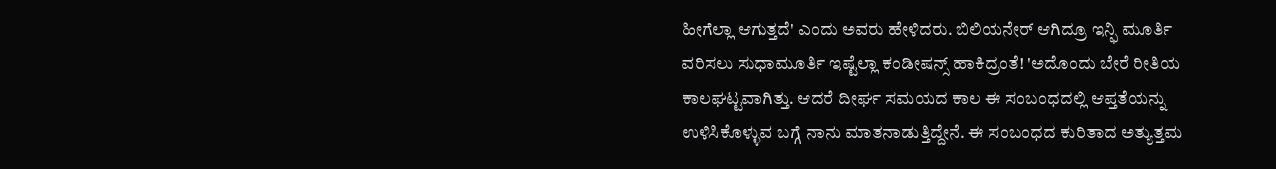ಹೀಗೆಲ್ಲಾ ಆಗುತ್ತದೆ' ಎಂದು ಅವರು ಹೇಳಿದರು. ಬಿಲಿಯನೇರ್ ಆಗಿದ್ರೂ ಇನ್ಫಿ ಮೂರ್ತಿ ವರಿಸಲು ಸುಧಾಮೂರ್ತಿ ಇಷ್ಟೆಲ್ಲಾ ಕಂಡೀಷನ್ಸ್‌ ಹಾಕಿದ್ರಂತೆ! 'ಅದೊಂದು ಬೇರೆ ರೀತಿಯ ಕಾಲಘಟ್ಟವಾಗಿತ್ತು. ಆದರೆ ದೀರ್ಘ ಸಮಯದ ಕಾಲ ಈ ಸಂಬಂಧದಲ್ಲಿ ಆಪ್ತತೆಯನ್ನು ಉಳಿಸಿಕೊಳ್ಳುವ ಬಗ್ಗೆ ನಾನು ಮಾತನಾಡುತ್ತಿದ್ದೇನೆ. ಈ ಸಂಬಂಧದ ಕುರಿತಾದ ಅತ್ಯುತ್ತಮ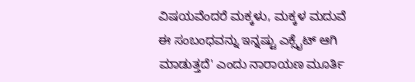ವಿಷಯವೆಂದರೆ ಮಕ್ಕಳು, ಮಕ್ಕಳ ಮದುವೆ ಈ ಸಂಬಂಧವನ್ನು ಇನ್ನಷ್ಟು ಎಕ್ಸೈಟ್ ಆಗಿ ಮಾಡುತ್ತದೆ' ಎಂದು ನಾರಾಯಣ ಮೂರ್ತಿ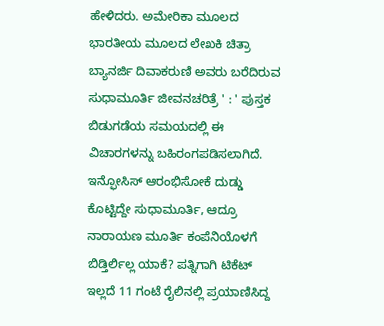ಹೇಳಿದರು. ಅಮೇರಿಕಾ ಮೂಲದ ಭಾರತೀಯ ಮೂಲದ ಲೇಖಕಿ ಚಿತ್ರಾ ಬ್ಯಾನರ್ಜಿ ದಿವಾಕರುಣಿ ಅವರು ಬರೆದಿರುವ ಸುಧಾಮೂರ್ತಿ ಜೀವನಚರಿತ್ರೆ ' : ' ಪುಸ್ತಕ ಬಿಡುಗಡೆಯ ಸಮಯದಲ್ಲಿ ಈ ವಿಚಾರಗಳನ್ನು ಬಹಿರಂಗಪಡಿಸಲಾಗಿದೆ. ಇನ್ಫೋಸಿಸ್ ಆರಂಭಿಸೋಕೆ ದುಡ್ಡು ಕೊಟ್ಟಿದ್ದೇ ಸುಧಾಮೂರ್ತಿ, ಆದ್ರೂ ನಾರಾಯಣ ಮೂರ್ತಿ ಕಂಪೆನಿಯೊಳಗೆ ಬಿಡ್ತಿರ್ಲಿಲ್ಲ ಯಾಕೆ? ಪತ್ನಿಗಾಗಿ ಟಿಕೆಟ್‌ ಇಲ್ಲದೆ 11 ಗಂಟೆ ರೈಲಿನಲ್ಲಿ ಪ್ರಯಾಣಿಸಿದ್ದ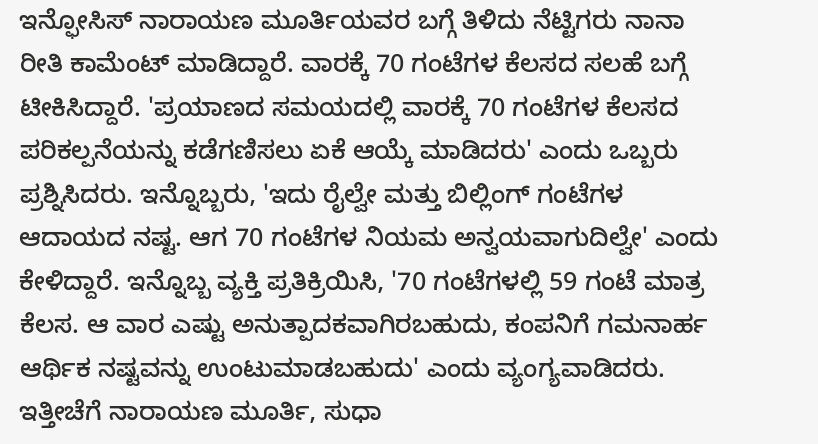ಇನ್ಫೋಸಿಸ್ ನಾರಾಯಣ ಮೂರ್ತಿಯವರ ಬಗ್ಗೆ ತಿಳಿದು ನೆಟ್ಟಿಗರು ನಾನಾ ರೀತಿ ಕಾಮೆಂಟ್ ಮಾಡಿದ್ದಾರೆ. ವಾರಕ್ಕೆ 70 ಗಂಟೆಗಳ ಕೆಲಸದ ಸಲಹೆ ಬಗ್ಗೆ ಟೀಕಿಸಿದ್ದಾರೆ. 'ಪ್ರಯಾಣದ ಸಮಯದಲ್ಲಿ ವಾರಕ್ಕೆ 70 ಗಂಟೆಗಳ ಕೆಲಸದ ಪರಿಕಲ್ಪನೆಯನ್ನು ಕಡೆಗಣಿಸಲು ಏಕೆ ಆಯ್ಕೆ ಮಾಡಿದರು' ಎಂದು ಒಬ್ಬರು ಪ್ರಶ್ನಿಸಿದರು. ಇನ್ನೊಬ್ಬರು, 'ಇದು ರೈಲ್ವೇ ಮತ್ತು ಬಿಲ್ಲಿಂಗ್ ಗಂಟೆಗಳ ಆದಾಯದ ನಷ್ಟ. ಆಗ 70 ಗಂಟೆಗಳ ನಿಯಮ ಅನ್ವಯವಾಗುದಿಲ್ವೇ' ಎಂದು ಕೇಳಿದ್ದಾರೆ. ಇನ್ನೊಬ್ಬ ವ್ಯಕ್ತಿ ಪ್ರತಿಕ್ರಿಯಿಸಿ, '70 ಗಂಟೆಗಳಲ್ಲಿ 59 ಗಂಟೆ ಮಾತ್ರ ಕೆಲಸ. ಆ ವಾರ ಎಷ್ಟು ಅನುತ್ಪಾದಕವಾಗಿರಬಹುದು, ಕಂಪನಿಗೆ ಗಮನಾರ್ಹ ಆರ್ಥಿಕ ನಷ್ಟವನ್ನು ಉಂಟುಮಾಡಬಹುದು' ಎಂದು ವ್ಯಂಗ್ಯವಾಡಿದರು. ಇತ್ತೀಚೆಗೆ ನಾರಾಯಣ ಮೂರ್ತಿ, ಸುಧಾ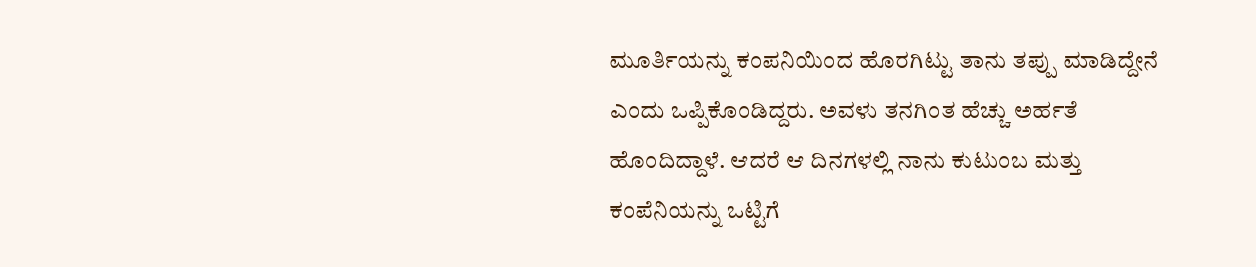ಮೂರ್ತಿಯನ್ನು ಕಂಪನಿಯಿಂದ ಹೊರಗಿಟ್ಟು ತಾನು ತಪ್ಪು ಮಾಡಿದ್ದೇನೆ ಎಂದು ಒಪ್ಪಿಕೊಂಡಿದ್ದರು. ಅವಳು ತನಗಿಂತ ಹೆಚ್ಚು ಅರ್ಹತೆ ಹೊಂದಿದ್ದಾಳೆ. ಆದರೆ ಆ ದಿನಗಳಲ್ಲಿ ನಾನು ಕುಟುಂಬ ಮತ್ತು ಕಂಪೆನಿಯನ್ನು ಒಟ್ಟಿಗೆ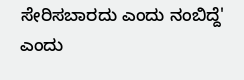ಸೇರಿಸಬಾರದು ಎಂದು ನಂಬಿದ್ದೆ' ಎಂದು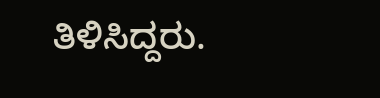ತಿಳಿಸಿದ್ದರು.